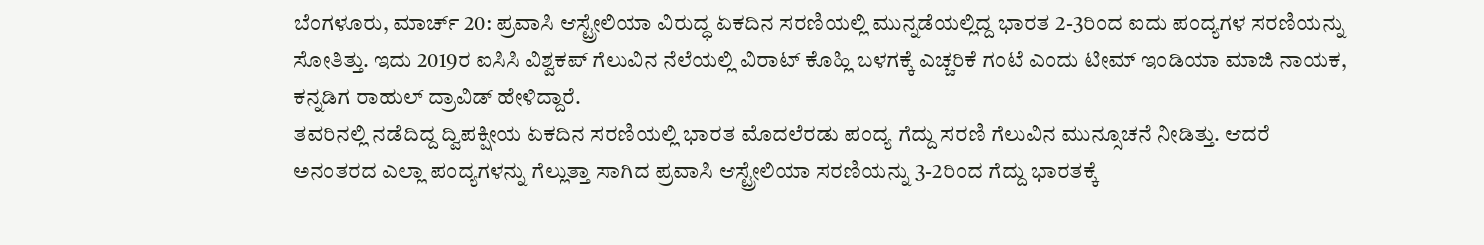ಬೆಂಗಳೂರು, ಮಾರ್ಚ್ 20: ಪ್ರವಾಸಿ ಆಸ್ಟ್ರೇಲಿಯಾ ವಿರುದ್ಧ ಏಕದಿನ ಸರಣಿಯಲ್ಲಿ ಮುನ್ನಡೆಯಲ್ಲಿದ್ದ ಭಾರತ 2-3ರಿಂದ ಐದು ಪಂದ್ಯಗಳ ಸರಣಿಯನ್ನು ಸೋತಿತ್ತು. ಇದು 2019ರ ಐಸಿಸಿ ವಿಶ್ವಕಪ್ ಗೆಲುವಿನ ನೆಲೆಯಲ್ಲಿ ವಿರಾಟ್ ಕೊಹ್ಲಿ ಬಳಗಕ್ಕೆ ಎಚ್ಚರಿಕೆ ಗಂಟೆ ಎಂದು ಟೀಮ್ ಇಂಡಿಯಾ ಮಾಜಿ ನಾಯಕ, ಕನ್ನಡಿಗ ರಾಹುಲ್ ದ್ರಾವಿಡ್ ಹೇಳಿದ್ದಾರೆ.
ತವರಿನಲ್ಲಿ ನಡೆದಿದ್ದ ದ್ವಿಪಕ್ಷೀಯ ಏಕದಿನ ಸರಣಿಯಲ್ಲಿ ಭಾರತ ಮೊದಲೆರಡು ಪಂದ್ಯ ಗೆದ್ದು ಸರಣಿ ಗೆಲುವಿನ ಮುನ್ಸೂಚನೆ ನೀಡಿತ್ತು. ಆದರೆ ಅನಂತರದ ಎಲ್ಲಾ ಪಂದ್ಯಗಳನ್ನು ಗೆಲ್ಲುತ್ತಾ ಸಾಗಿದ ಪ್ರವಾಸಿ ಆಸ್ಟ್ರೇಲಿಯಾ ಸರಣಿಯನ್ನು 3-2ರಿಂದ ಗೆದ್ದು ಭಾರತಕ್ಕೆ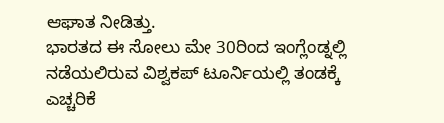ಆಘಾತ ನೀಡಿತ್ತು.
ಭಾರತದ ಈ ಸೋಲು ಮೇ 30ರಿಂದ ಇಂಗ್ಲೆಂಡ್ನಲ್ಲಿ ನಡೆಯಲಿರುವ ವಿಶ್ವಕಪ್ ಟೂರ್ನಿಯಲ್ಲಿ ತಂಡಕ್ಕೆ ಎಚ್ಚರಿಕೆ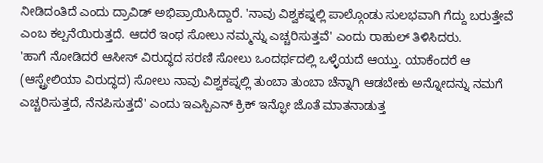ನೀಡಿದಂತಿದೆ ಎಂದು ದ್ರಾವಿಡ್ ಅಭಿಪ್ರಾಯಿಸಿದ್ದಾರೆ. 'ನಾವು ವಿಶ್ವಕಪ್ನಲ್ಲಿ ಪಾಲ್ಗೊಂಡು ಸುಲಭವಾಗಿ ಗೆದ್ದು ಬರುತ್ತೇವೆ ಎಂಬ ಕಲ್ಪನೆಯಿರುತ್ತದೆ. ಆದರೆ ಇಂಥ ಸೋಲು ನಮ್ಮನ್ನು ಎಚ್ಚರಿಸುತ್ತವೆ' ಎಂದು ರಾಹುಲ್ ತಿಳಿಸಿದರು.
'ಹಾಗೆ ನೋಡಿದರೆ ಆಸೀಸ್ ವಿರುದ್ಧದ ಸರಣಿ ಸೋಲು ಒಂದರ್ಥದಲ್ಲಿ ಒಳ್ಳೆಯದೆ ಆಯ್ತು. ಯಾಕೆಂದರೆ ಆ (ಆಸ್ಟ್ರೇಲಿಯಾ ವಿರುದ್ಧದ) ಸೋಲು ನಾವು ವಿಶ್ವಕಪ್ನಲ್ಲಿ ತುಂಬಾ ತುಂಬಾ ಚೆನ್ನಾಗಿ ಆಡಬೇಕು ಅನ್ನೋದನ್ನು ನಮಗೆ ಎಚ್ಚರಿಸುತ್ತದೆ, ನೆನಪಿಸುತ್ತದೆ' ಎಂದು ಇಎಸ್ಪಿಎನ್ ಕ್ರಿಕ್ ಇನ್ಫೋ ಜೊತೆ ಮಾತನಾಡುತ್ತ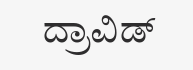ದ್ರಾವಿಡ್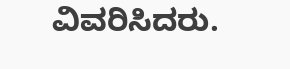ವಿವರಿಸಿದರು.